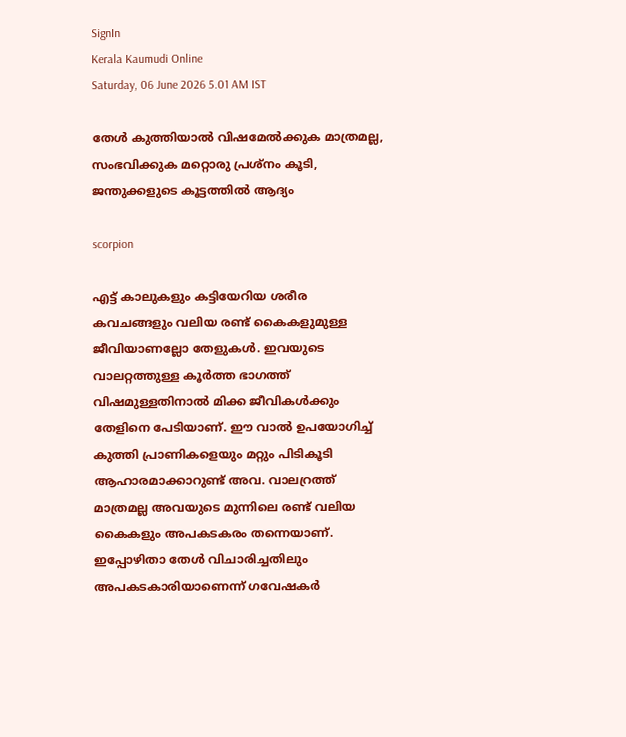SignIn
Kerala Kaumudi Online
Saturday, 06 June 2026 5.01 AM IST

തേൾ കുത്തിയാൽ വിഷമേൽക്കുക മാത്രമല്ല, സംഭവിക്കുക മറ്റൊരു പ്രശ്‌നം കൂടി, ജന്തുക്കളുടെ കൂട്ടത്തിൽ ആദ്യം

scorpion

എട്ട് കാലുകളും കട്ടിയേറിയ ശരീര കവചങ്ങളും വലിയ രണ്ട് കൈകളുമുള്ള ജീവിയാണല്ലോ തേളുകൾ. ഇവയുടെ വാലറ്റത്തുള്ള കൂർത്ത ഭാഗത്ത് വിഷമുള്ളതിനാൽ മിക്ക ജീവികൾക്കും തേളിനെ പേടിയാണ്. ഈ വാൽ ഉപയോഗിച്ച്‌ കുത്തി‌ പ്രാണികളെയും മറ്റും പിടികൂടി ആഹാരമാക്കാറുണ്ട് അവ. വാലറ്രത്ത് മാത്രമല്ല അവയുടെ മുന്നിലെ രണ്ട് വലിയ കൈകളും അപകടകരം തന്നെയാണ്. ഇപ്പോഴിതാ തേൾ വിചാരിച്ചതിലും അപകടകാരിയാണെന്ന് ഗവേഷകർ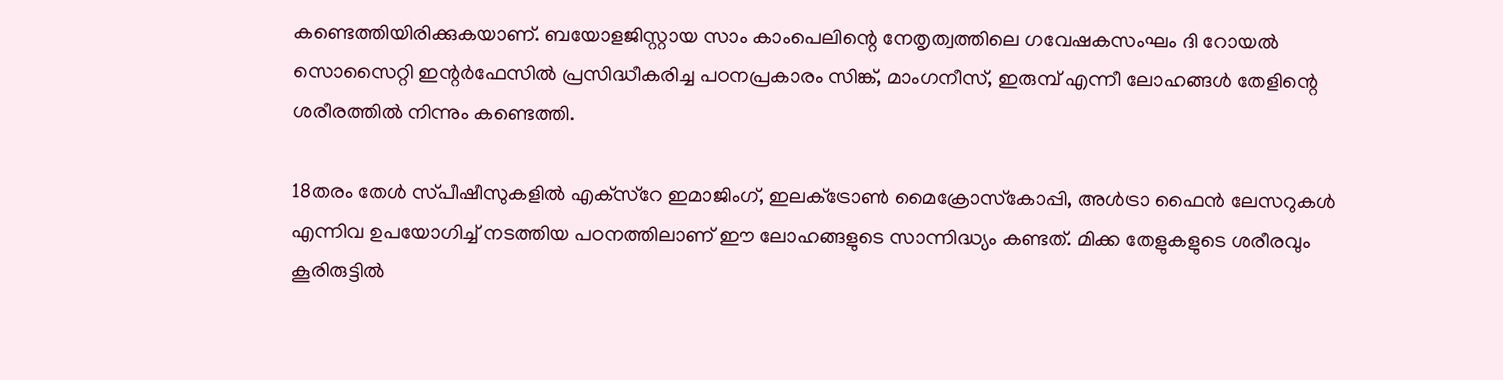കണ്ടെത്തിയിരിക്കുകയാണ്. ബയോളജിസ്റ്റായ സാം കാംപെലിന്റെ നേതൃത്വത്തിലെ ഗവേഷകസംഘം ദി റോയൽ സൊസൈറ്റി ഇന്റർഫേസിൽ പ്രസിദ്ധീകരിച്ച പഠനപ്രകാരം സിങ്ക്, മാംഗനീസ്, ഇരുമ്പ് എന്നീ ലോഹങ്ങൾ തേളിന്റെ ശരീരത്തിൽ നിന്നും കണ്ടെത്തി.

18തരം തേൾ സ്‌പീഷീസുകളിൽ എക്‌സ്‌റേ ഇമാജിംഗ്, ഇലക്‌ട്രോൺ മൈക്രോസ്‌കോപ്പി, അൾട്രാ ഫൈൻ ലേസറുകൾ എന്നിവ ഉപയോഗിച്ച് നടത്തിയ പഠനത്തിലാണ് ഈ ലോഹങ്ങളുടെ സാന്നിദ്ധ്യം കണ്ടത്. മിക്ക തേളുകളുടെ ശരീരവും കൂരിരുട്ടിൽ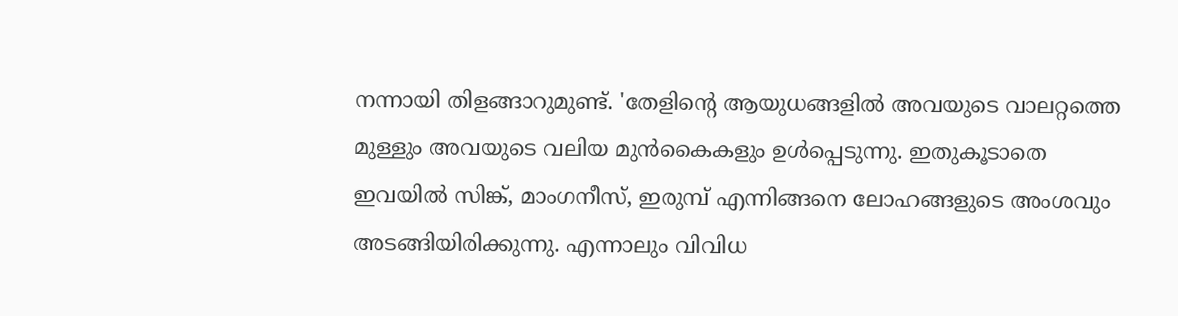നന്നായി തിളങ്ങാറുമുണ്ട്. 'തേളിന്റെ ആയുധങ്ങളിൽ അവയുടെ വാലറ്റത്തെ മുള്ളും അവയുടെ വലിയ മുൻകൈകളും ഉൾപ്പെടുന്നു. ഇതുകൂടാതെ ഇവയിൽ സിങ്ക്, മാംഗനീസ്, ഇരുമ്പ് എന്നിങ്ങനെ ലോഹങ്ങളുടെ അംശവും അടങ്ങിയിരിക്കുന്നു. എന്നാലും വിവിധ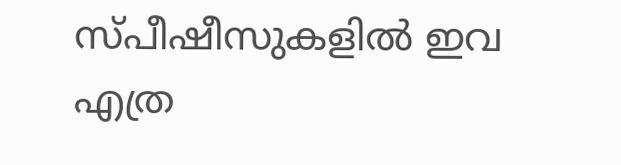സ്‌പീഷീസുകളിൽ ഇവ എത്ര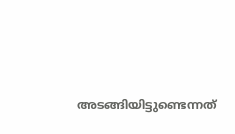അടങ്ങിയിട്ടുണ്ടെന്നത്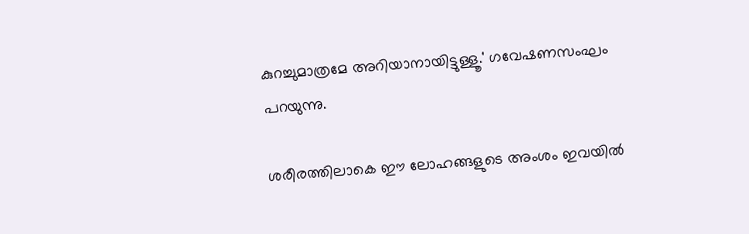കുറച്ചുമാത്രമേ അറിയാനായിട്ടുള്ളൂ.' ഗവേഷണസംഘം പറയുന്നു.

ശരീരത്തിലാകെ ഈ ലോഹങ്ങളുടെ അംശം ഇവയിൽ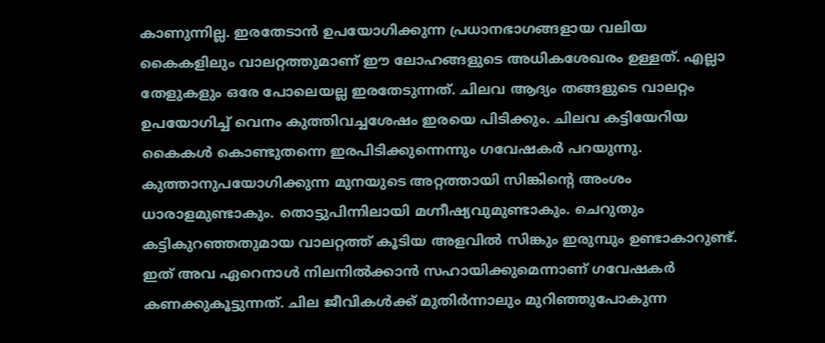കാണുന്നില്ല. ഇരതേടാൻ ഉപയോഗിക്കുന്ന പ്രധാനഭാഗങ്ങളായ വലിയ കൈകളിലും വാലറ്റത്തുമാണ് ഈ ലോഹങ്ങളുടെ അധികശേഖരം ഉള്ളത്. എല്ലാ തേളുകളും ഒരേ പോലെയല്ല ഇരതേടുന്നത്. ചിലവ ആദ്യം തങ്ങളുടെ വാലറ്റം ഉപയോഗിച്ച് വെനം കുത്തിവച്ചശേഷം ഇരയെ പിടിക്കും. ചിലവ കട്ടിയേറിയ കൈകൾ കൊണ്ടുതന്നെ ഇരപിടിക്കുന്നെന്നും ഗവേഷകർ പറയുന്നു. കുത്താനുപയോഗിക്കുന്ന മുനയുടെ അറ്റത്തായി സിങ്കിന്റെ അംശം ധാരാളമുണ്ടാകും. തൊട്ടുപിന്നിലായി മഗ്നീഷ്യവുമുണ്ടാകും. ചെറുതും കട്ടികുറഞ്ഞതുമായ വാലറ്റത്ത് കൂടിയ അളവിൽ സിങ്കും ഇരുമ്പും ഉണ്ടാകാറുണ്ട്. ഇത് അവ ഏറെനാൾ നിലനിൽക്കാൻ സഹായിക്കുമെന്നാണ് ഗവേഷകർ കണക്കുകൂട്ടുന്നത്. ചില ജീവികൾക്ക് മുതിർന്നാലും മുറിഞ്ഞുപോകുന്ന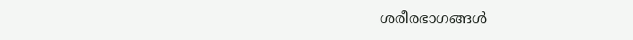ശരീരഭാഗങ്ങൾ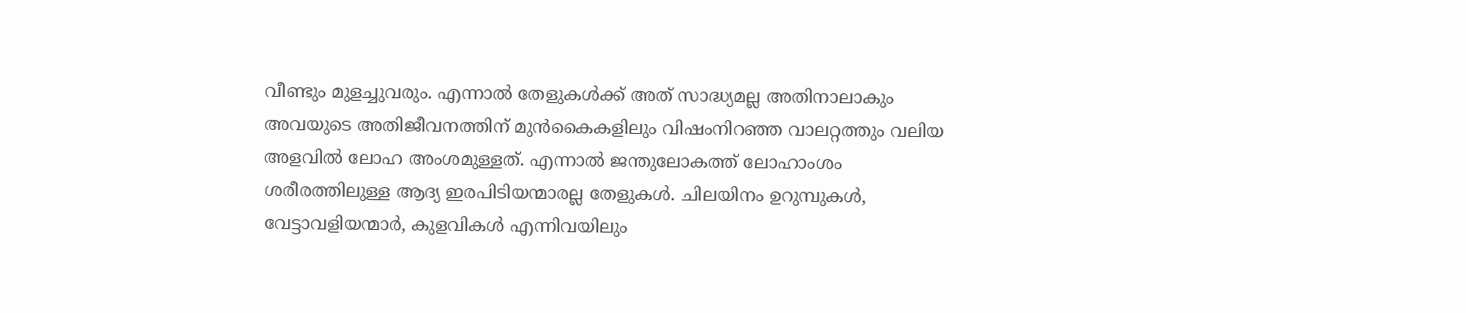വീണ്ടും മുളച്ചുവരും. എന്നാൽ തേളുകൾക്ക് അത് സാദ്ധ്യമല്ല അതിനാലാകും അവയുടെ അതിജീവനത്തിന് മുൻകൈകളിലും വിഷംനിറഞ്ഞ വാലറ്റത്തും വലിയ അളവിൽ ലോഹ അംശമുള്ളത്. എന്നാൽ ജന്തുലോകത്ത് ലോഹാംശം ശരീരത്തിലുള്ള ആദ്യ ഇരപിടിയന്മാരല്ല തേളുകൾ. ചിലയിനം ഉറുമ്പുകൾ, വേട്ടാവളിയന്മാർ, കുളവികൾ എന്നിവയിലും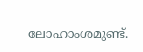ലോഹാംശമുണ്ട്.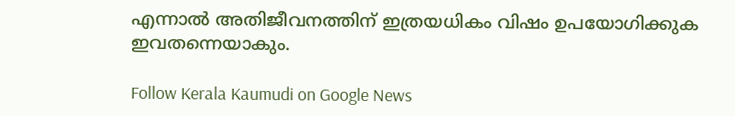എന്നാൽ അതിജീവനത്തിന് ഇത്രയധികം വിഷം ഉപയോഗിക്കുക ഇവതന്നെയാകും.

Follow Kerala Kaumudi on Google News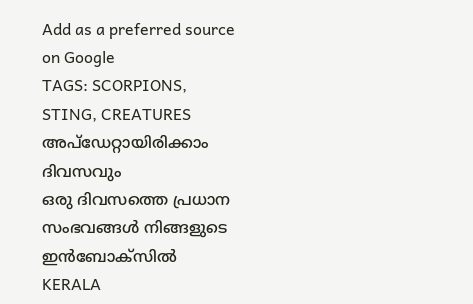Add as a preferred source on Google
TAGS: SCORPIONS, STING, CREATURES
അപ്ഡേറ്റായിരിക്കാം ദിവസവും
ഒരു ദിവസത്തെ പ്രധാന സംഭവങ്ങൾ നിങ്ങളുടെ ഇൻബോക്സിൽ
KERALA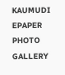KAUMUDI EPAPER
PHOTO GALLERY